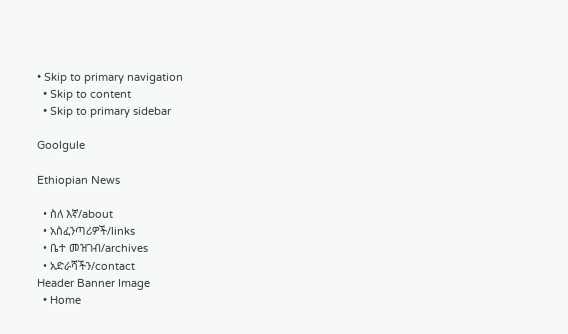• Skip to primary navigation
  • Skip to content
  • Skip to primary sidebar

Goolgule

Ethiopian News

  • ስለ እኛ/about
  • አስፈንጣሪዎች/links
  • ቤተ መዝገብ/archives
  • አድራሻችን/contact
Header Banner Image
  • Home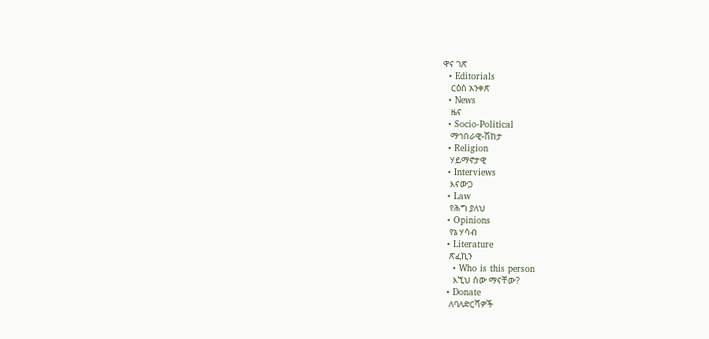ዋና ገጽ
  • Editorials
    ርዕሰ አንቀጽ
  • News
    ዜና
  • Socio-Political
    ማኅበራዊ-ሽከታ
  • Religion
    ሃይማኖታዊ
  • Interviews
    እናውጋ
  • Law
    የሕግ ያለህ
  • Opinions
    የኔ ሃሳብ
  • Literature
    ጽፈኪን
    • Who is this person
      እኚህ ሰው ማናቸው?
  • Donate
    ለባለድርሻዎች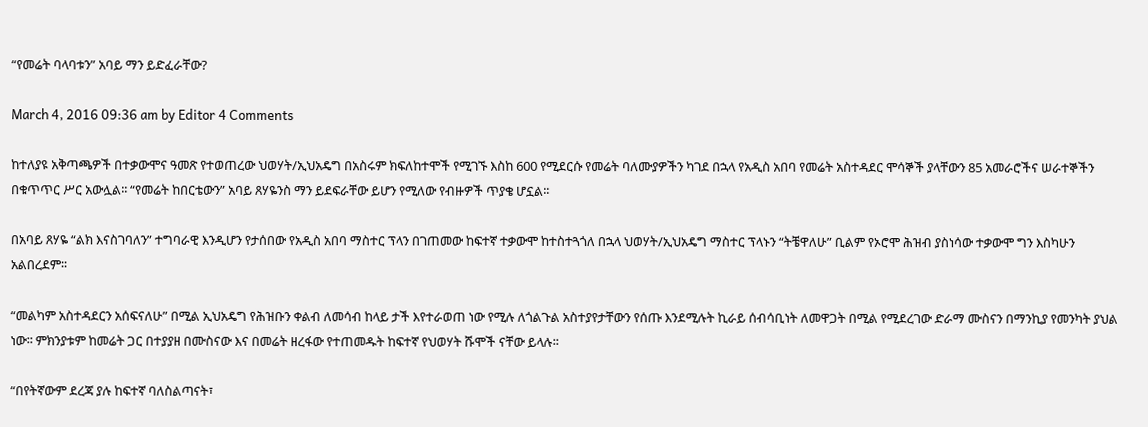“የመሬት ባላባቱን” አባይ ማን ይድፈራቸው?

March 4, 2016 09:36 am by Editor 4 Comments

ከተለያዩ አቅጣጫዎች በተቃውሞና ዓመጽ የተወጠረው ህወሃት/ኢህአዴግ በአስሩም ክፍለከተሞች የሚገኙ እስከ 600 የሚደርሱ የመሬት ባለሙያዎችን ካገደ በኋላ የአዲስ አበባ የመሬት አስተዳደር ሞሳኞች ያላቸውን 85 አመራሮችና ሠራተኞችን በቁጥጥር ሥር አውሏል፡፡ “የመሬት ከበርቴውን” አባይ ጸሃዬንስ ማን ይደፍራቸው ይሆን የሚለው የብዙዎች ጥያቄ ሆኗል፡፡

በአባይ ጸሃዬ “ልክ እናስገባለን” ተግባራዊ እንዲሆን የታሰበው የአዲስ አበባ ማስተር ፕላን በገጠመው ከፍተኛ ተቃውሞ ከተስተጓጎለ በኋላ ህወሃት/ኢህአዴግ ማስተር ፕላኑን “ትቼዋለሁ” ቢልም የኦሮሞ ሕዝብ ያስነሳው ተቃውሞ ግን እስካሁን አልበረደም፡፡

“መልካም አስተዳደርን አሰፍናለሁ” በሚል ኢህአዴግ የሕዝቡን ቀልብ ለመሳብ ከላይ ታች እየተራወጠ ነው የሚሉ ለጎልጉል አስተያየታቸውን የሰጡ እንደሚሉት ኪራይ ሰብሳቢነት ለመዋጋት በሚል የሚደረገው ድራማ ሙስናን በማንኪያ የመንካት ያህል ነው፡፡ ምክንያቱም ከመሬት ጋር በተያያዘ በሙስናው እና በመሬት ዘረፋው የተጠመዱት ከፍተኛ የህወሃት ሹሞች ናቸው ይላሉ፡፡

“በየትኛውም ደረጃ ያሉ ከፍተኛ ባለስልጣናት፣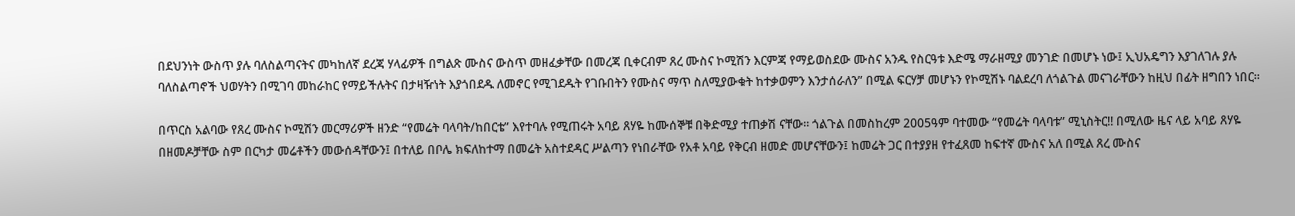በደህንነት ውስጥ ያሉ ባለስልጣናትና መካከለኛ ደረጃ ሃላፊዎች በግልጽ ሙስና ውስጥ መዘፈቃቸው በመረጃ ቢቀርብም ጸረ ሙስና ኮሚሽን እርምጃ የማይወስደው ሙስና አንዱ የስርዓቱ እድሜ ማራዘሚያ መንገድ በመሆኑ ነው፤ ኢህአዴግን እያገለገሉ ያሉ ባለስልጣኖች ህወሃትን በሚገባ መከራከር የማይችሉትና በታዛዥነት እያጎበደዱ ለመኖር የሚገደዱት የገቡበትን የሙስና ማጥ ስለሚያውቁት ከተቃወምን እንታሰራለን” በሚል ፍርሃቻ መሆኑን የኮሚሽኑ ባልደረባ ለጎልጉል መናገራቸውን ከዚህ በፊት ዘግበን ነበር፡፡

በጥርስ አልባው የጸረ ሙስና ኮሚሽን መርማሪዎች ዘንድ “የመሬት ባላባት/ከበርቴ” እየተባሉ የሚጠሩት አባይ ጸሃዬ ከሙሰኞቹ በቅድሚያ ተጠቃሽ ናቸው፡፡ ጎልጉል በመስከረም 2005ዓም ባተመው “የመሬት ባላባቱ” ሚኒስትር!! በሚለው ዜና ላይ አባይ ጸሃዬ በዘመዶቻቸው ስም በርካታ መሬቶችን መውሰዳቸውን፤ በተለይ በቦሌ ክፍለከተማ በመሬት አስተደዳር ሥልጣን የነበራቸው የአቶ አባይ የቅርብ ዘመድ መሆናቸውን፤ ከመሬት ጋር በተያያዘ የተፈጸመ ከፍተኛ ሙስና አለ በሚል ጸረ ሙስና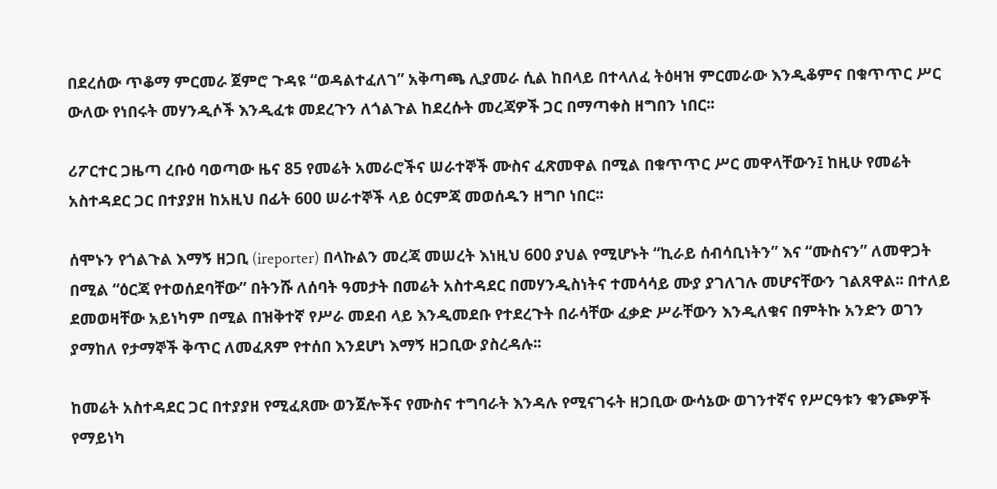በደረሰው ጥቆማ ምርመራ ጀምሮ ጉዳዩ “ወዳልተፈለገ” አቅጣጫ ሊያመራ ሲል ከበላይ በተላለፈ ትዕዛዝ ምርመራው እንዲቆምና በቁጥጥር ሥር ውለው የነበሩት መሃንዲሶች እንዲፈቱ መደረጉን ለጎልጉል ከደረሱት መረጃዎች ጋር በማጣቀስ ዘግበን ነበር፡፡

ሪፖርተር ጋዜጣ ረቡዕ ባወጣው ዜና 85 የመሬት አመራሮችና ሠራተኞች ሙስና ፈጽመዋል በሚል በቁጥጥር ሥር መዋላቸውን፤ ከዚሁ የመሬት አስተዳደር ጋር በተያያዘ ከአዚህ በፊት 600 ሠራተኞች ላይ ዕርምጃ መወሰዱን ዘግቦ ነበር፡፡

ሰሞኑን የጎልጉል እማኝ ዘጋቢ (ireporter) በላኩልን መረጃ መሠረት እነዚህ 600 ያህል የሚሆኑት “ኪራይ ሰብሳቢነትን” እና “ሙስናን” ለመዋጋት በሚል “ዕርጃ የተወሰደባቸው” በትንሹ ለሰባት ዓመታት በመሬት አስተዳደር በመሃንዲስነትና ተመሳሳይ ሙያ ያገለገሉ መሆናቸውን ገልጸዋል፡፡ በተለይ ደመወዛቸው አይነካም በሚል በዝቅተኛ የሥራ መደብ ላይ እንዲመደቡ የተደረጉት በራሳቸው ፈቃድ ሥራቸውን እንዲለቁና በምትኩ አንድን ወገን ያማከለ የታማኞች ቅጥር ለመፈጸም የተሰበ እንደሆነ እማኝ ዘጋቢው ያስረዳሉ፡፡

ከመሬት አስተዳደር ጋር በተያያዘ የሚፈጸሙ ወንጀሎችና የሙስና ተግባራት እንዳሉ የሚናገሩት ዘጋቢው ውሳኔው ወገንተኛና የሥርዓቱን ቁንጮዎች የማይነካ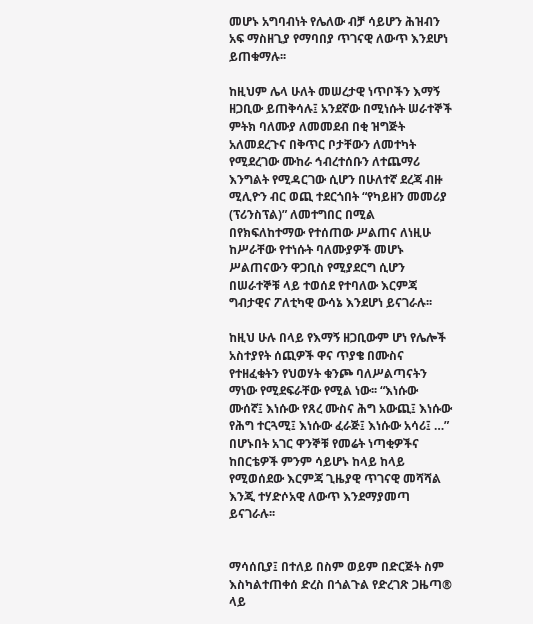መሆኑ አግባብነት የሌለው ብቻ ሳይሆን ሕዝብን አፍ ማስዘጊያ የማባበያ ጥገናዊ ለውጥ እንደሆነ ይጠቁማሉ፡፡

ከዚህም ሌላ ሁለት መሠረታዊ ነጥቦችን እማኝ ዘጋቢው ይጠቅሳሉ፤ አንደኛው በሚነሱት ሠራተኞች ምትክ ባለሙያ ለመመደብ በቂ ዝግጅት አለመደረጉና በቅጥር ቦታቸውን ለመተካት የሚደረገው ሙከራ ኅብረተሰቡን ለተጨማሪ እንግልት የሚዳርገው ሲሆን በሁለተኛ ደረጃ ብዙ ሚሊዮን ብር ወጪ ተደርጎበት “የካይዘን መመሪያ (ፕሪንስፕል)” ለመተግበር በሚል በየክፍለከተማው የተሰጠው ሥልጠና ለነዚሁ ከሥራቸው የተነሱት ባለሙያዎች መሆኑ ሥልጠናውን ዋጋቢስ የሚያደርግ ሲሆን በሠራተኞቹ ላይ ተወሰደ የተባለው እርምጃ ግብታዊና ፖለቲካዊ ውሳኔ እንደሆነ ይናገራሉ፡፡

ከዚህ ሁሉ በላይ የእማኝ ዘጋቢውም ሆነ የሌሎች አስተያየት ሰጪዎች ዋና ጥያቄ በሙስና የተዘፈቁትን የህወሃት ቁንጮ ባለሥልጣናትን ማነው የሚደፍራቸው የሚል ነው፡፡ “እነሱው ሙሰኛ፤ እነሱው የጸረ ሙስና ሕግ አውጪ፤ እነሱው የሕግ ተርጓሚ፤ እነሱው ፈራጅ፤ እነሱው አሳሪ፤ …” በሆኑበት አገር ዋንኞቹ የመሬት ነጣቂዎችና ከበርቴዎች ምንም ሳይሆኑ ከላይ ከላይ የሚወሰደው እርምጃ ጊዜያዊ ጥገናዊ መሻሻል እንጂ ተሃድሶአዊ ለውጥ እንደማያመጣ ይናገራሉ፡፡


ማሳሰቢያ፤ በተለይ በስም ወይም በድርጅት ስም እስካልተጠቀሰ ድረስ በጎልጉል የድረገጽ ጋዜጣ® ላይ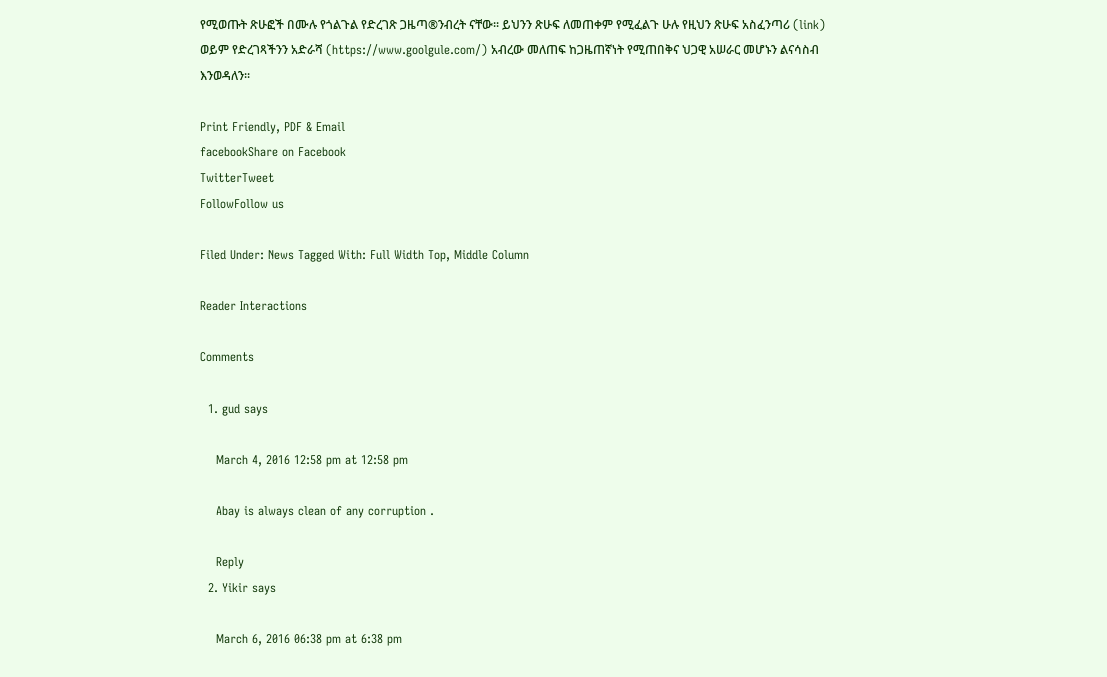የሚወጡት ጽሁፎች በሙሉ የጎልጉል የድረገጽ ጋዜጣ®ንብረት ናቸው፡፡ ይህንን ጽሁፍ ለመጠቀም የሚፈልጉ ሁሉ የዚህን ጽሁፍ አስፈንጣሪ (link) ወይም የድረገጻችንን አድራሻ (https://www.goolgule.com/) አብረው መለጠፍ ከጋዜጠኛነት የሚጠበቅና ህጋዊ አሠራር መሆኑን ልናሳስብ እንወዳለን፡፡

Print Friendly, PDF & Email
facebookShare on Facebook
TwitterTweet
FollowFollow us

Filed Under: News Tagged With: Full Width Top, Middle Column

Reader Interactions

Comments

  1. gud says

    March 4, 2016 12:58 pm at 12:58 pm

    Abay is always clean of any corruption .

    Reply
  2. Yikir says

    March 6, 2016 06:38 pm at 6:38 pm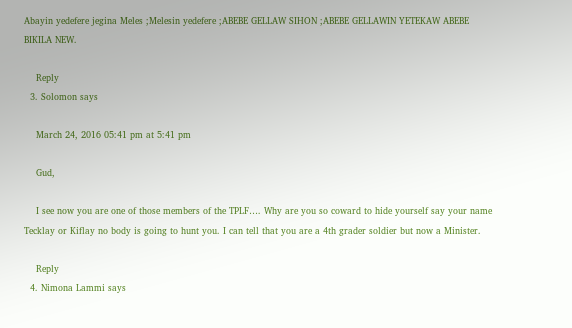Abayin yedefere jegina Meles ;Melesin yedefere ;ABEBE GELLAW SIHON ;ABEBE GELLAWIN YETEKAW ABEBE BIKILA NEW.

    Reply
  3. Solomon says

    March 24, 2016 05:41 pm at 5:41 pm

    Gud,

    I see now you are one of those members of the TPLF…. Why are you so coward to hide yourself say your name Tecklay or Kiflay no body is going to hunt you. I can tell that you are a 4th grader soldier but now a Minister.

    Reply
  4. Nimona Lammi says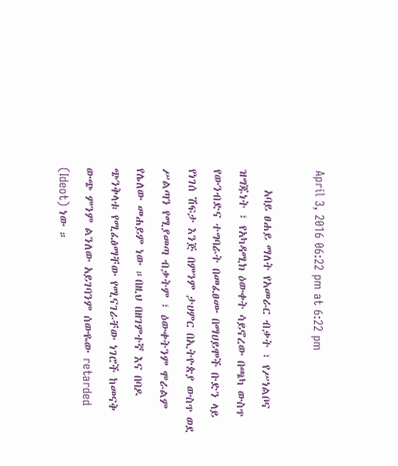April 3, 2016 06:22 pm at 6:22 pm

    አባይ ፀሐይ ማለት የአመራር ብቃት ፣ የሥነልቦና ዝግጁነት ፣ የአካዳሚክ ዕውቀት ሳይኖረው በጫካ ውስጥ የውንብድና ተግባራት በመፈፀሙ በማሀይሞች ቡድን ላይ የነገሰ ሽፍታ እንጅ በምንም ታሀምር በኢትዮጵያ ውስጥ ወደ ሥልጣን የሚያመጣ ብቃትም ፣ ዕውቀትንም ሞራልም የሌለው መሐይም ነው ።በዚህ በዘገምተኛ እና በባዶ ጭንቅላቱ የሚፈፅማቸው የሚናገራቸው ነገሮች ከመናቅ ውጭ ምንም ልንለው አይገባንም ሰውዬው retarded (Ideot) ነው ።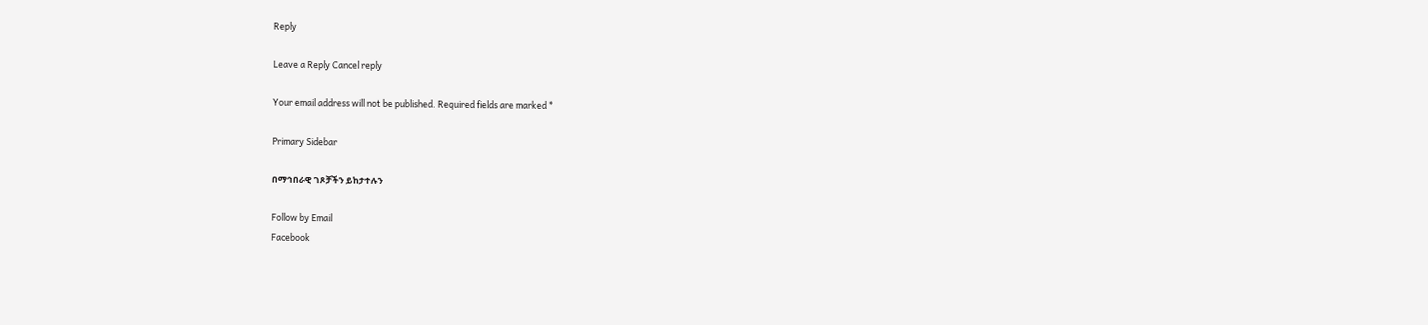Reply

Leave a Reply Cancel reply

Your email address will not be published. Required fields are marked *

Primary Sidebar

በማኅበራዊ ገጾቻችን ይከታተሉን

Follow by Email
Facebook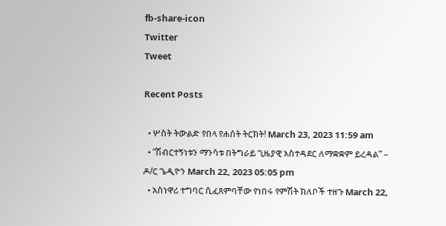fb-share-icon
Twitter
Tweet

Recent Posts

  • ሦስት ትውልድ የበላ የሐሰት ትርክት! March 23, 2023 11:59 am
  • “ሽብርተኝነቱን ማንሳቱ በትግራይ ጊዜያዊ አስተዳደር ለማቋቋም ይረዳል” – ዶ/ር ጌዲዮን March 22, 2023 05:05 pm
  • አስነዋሪ ተግባር ሲፈጸምባቸው የነበሩ የምሽት ክለቦች ተዘጉ March 22,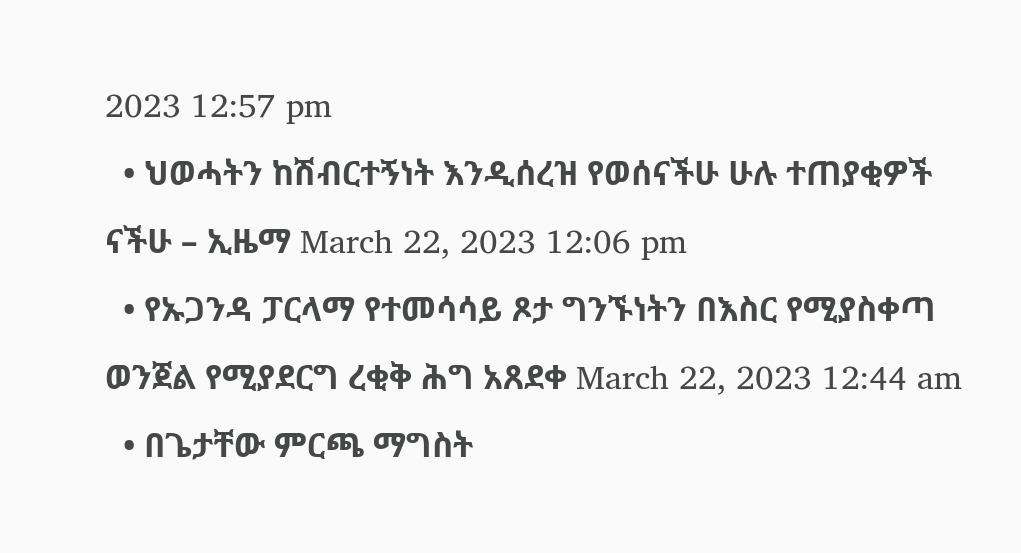2023 12:57 pm
  • ህወሓትን ከሽብርተኝነት እንዲሰረዝ የወሰናችሁ ሁሉ ተጠያቂዎች ናችሁ – ኢዜማ March 22, 2023 12:06 pm
  • የኡጋንዳ ፓርላማ የተመሳሳይ ጾታ ግንኙነትን በእስር የሚያስቀጣ ወንጀል የሚያደርግ ረቂቅ ሕግ አጸደቀ March 22, 2023 12:44 am
  • በጌታቸው ምርጫ ማግስት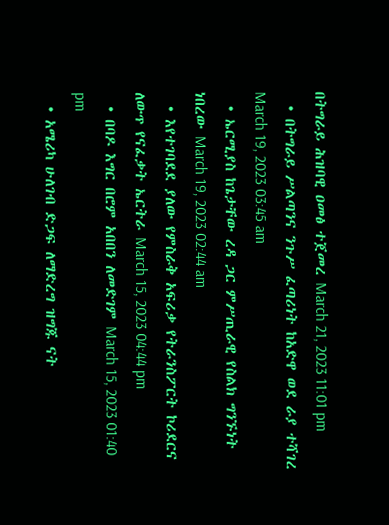በትግራይ ሕዝባዊ ዐመፅ ተጀመረ March 21, 2023 11:01 pm
  • በትግራይ ሥልጣንና ንጉሥ ፈጣሪነት ከአድዋ ወደ ራያ ተሻገረ March 19, 2023 03:45 am
  • ኤርሚያስ ከጌታቸው ረዳ ጋር ምሥጢራዊ የስልክ ግንኙነት ነበረው March 19, 2023 02:44 am
  • እየተገባደደ ያለው የምስራቅ አፍሪቃ የትራንስፖርት ኮሪደርና ለውጥ የናፈቃት ኤርትራ March 15, 2023 04:44 pm
  • በባዶ እግር በሮም አበበን ለመድገም March 15, 2023 01:40 pm
  • አሜሪካ ሁለገብ ድጋፍ ለማድረግ ዝግጁ ናት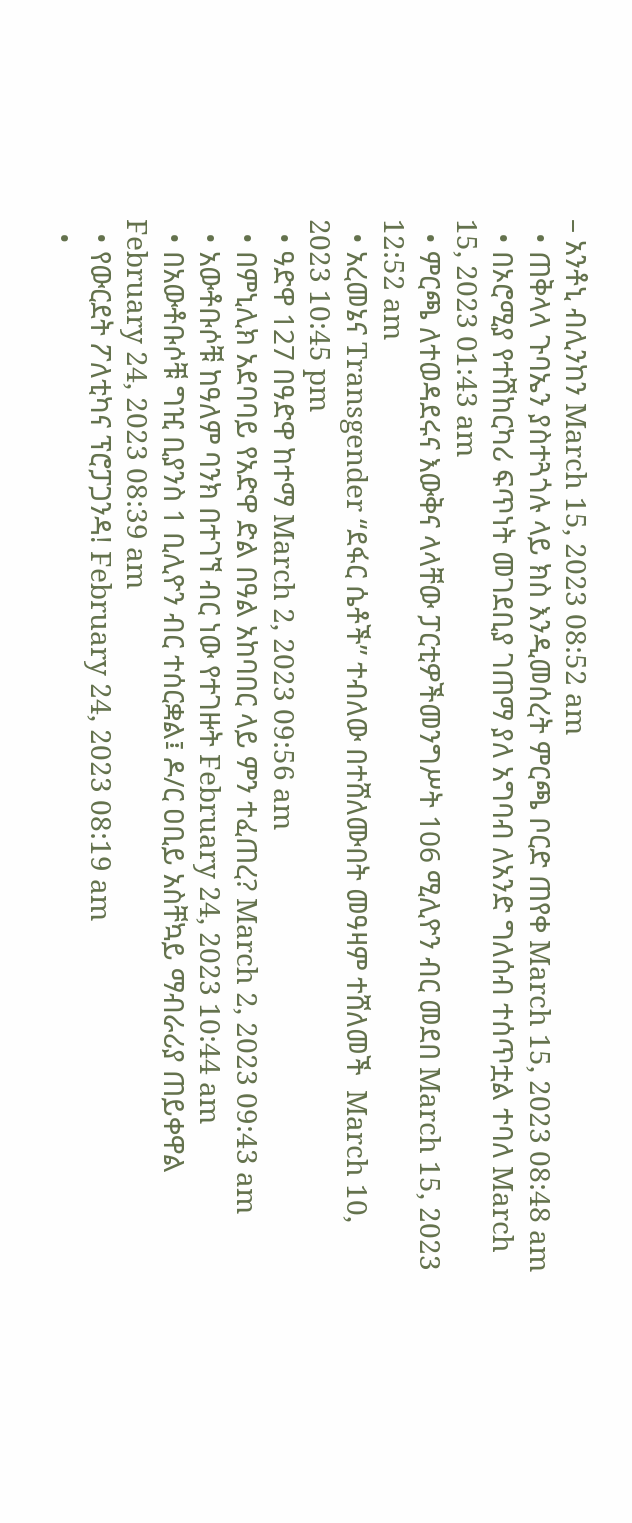– አንቶኒ ብሊንከን March 15, 2023 08:52 am
  • ጠቅላላ ጉባኤን ያስተጓጎሉ ላይ ክስ እንዲመሰረት ምርጫ ቦርድ ጠየቀ March 15, 2023 08:48 am
  • በኦሮሚያ የተሽከርካሪ ፍጥነት መገደቢያ ገጠማ ያለ አግባብ ለአንድ ግለሰብ ተሰጥቷል ተባለ March 15, 2023 01:43 am
  • ምርጫ ለተወዳደሩና እውቅና ላላቸው ፓርቲዎችመንግሥት 106 ሚሊዮን ብር መደበ March 15, 2023 12:52 am
  • አረመኔና Transgender “ደፋር ሴቶች” ተብለው በተሸለሙበት መዓዛም ተሸለመች  March 10, 2023 10:45 pm
  • ዓድዋ 127 በዓድዋ ከተማ March 2, 2023 09:56 am
  • በምኒሊክ አደባባይ የአድዋ ድል በዓል አከባበር ላይ ምን ተፈጠረ? March 2, 2023 09:43 am
  • አውቶቡሶቹ ከዓለም ባንክ በተገኘ ብር ነው የተገዙት February 24, 2023 10:44 am
  • በአውቶቡሶቹ ግዢ ቢያንስ 1 ቢሊዮን ብር ተሰርቋል፤ ዶ/ር ዐቢይ አስቸኳይ ማብራሪያ ጠይቀዋል February 24, 2023 08:39 am
  • የውርደት ፖለቲካና ፕሮፓጋንዳ! February 24, 2023 08:19 am
  •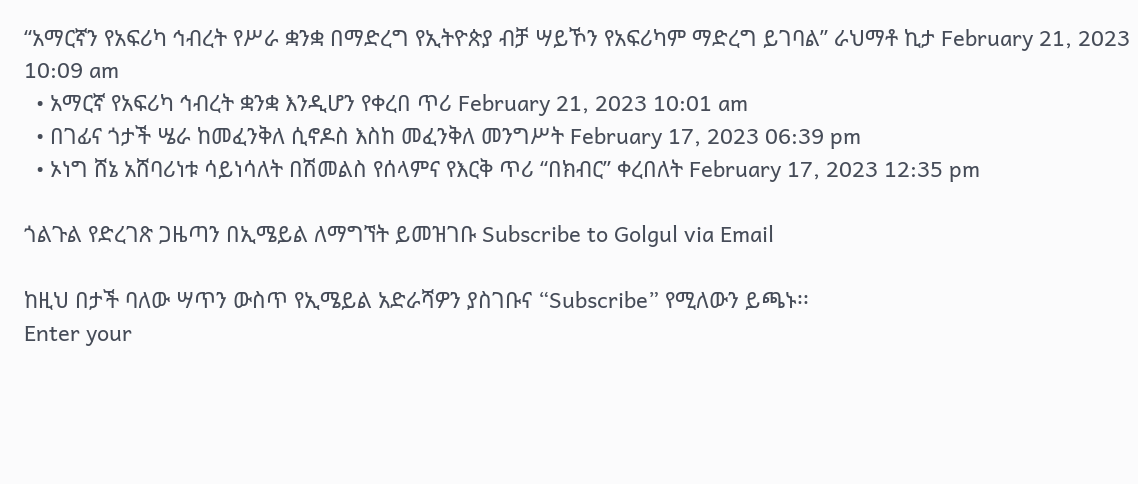“አማርኛን የአፍሪካ ኅብረት የሥራ ቋንቋ በማድረግ የኢትዮጵያ ብቻ ሣይኾን የአፍሪካም ማድረግ ይገባል” ራህማቶ ኪታ February 21, 2023 10:09 am
  • አማርኛ የአፍሪካ ኅብረት ቋንቋ እንዲሆን የቀረበ ጥሪ February 21, 2023 10:01 am
  • በገፊና ጎታች ሤራ ከመፈንቅለ ሲኖዶስ እስከ መፈንቅለ መንግሥት February 17, 2023 06:39 pm
  • ኦነግ ሸኔ አሸባሪነቱ ሳይነሳለት በሽመልስ የሰላምና የእርቅ ጥሪ “በክብር” ቀረበለት February 17, 2023 12:35 pm

ጎልጉል የድረገጽ ጋዜጣን በኢሜይል ለማግኘት ይመዝገቡ Subscribe to Golgul via Email

ከዚህ በታች ባለው ሣጥን ውስጥ የኢሜይል አድራሻዎን ያስገቡና “Subscribe” የሚለውን ይጫኑ፡፡
Enter your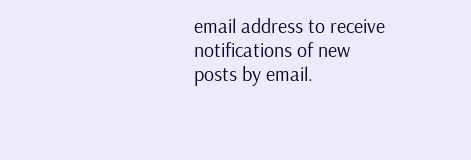email address to receive notifications of new posts by email.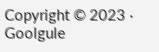Copyright © 2023 · Goolgule